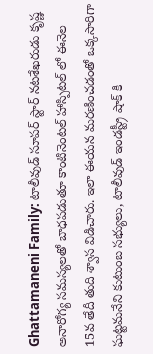Ghattamaneni Family: టాలీవుడ్ సూపర్ స్టార్ నటశేఖరుడు కృష్ణ అనారోగ్య సమస్యలతో బాధపడుతూ కాంటినెంటల్ హాస్పిటల్ లో ఈనెల 15వ తేదీ తుది శ్వాస విడిచారు. ఇలా ఈయన మరణించడంతో ఒక్కసారిగా ఘట్టమనేని కుటుంబ సభ్యులు, టాలీవుడ్ ఇండస్ట్రీ షాక్ కి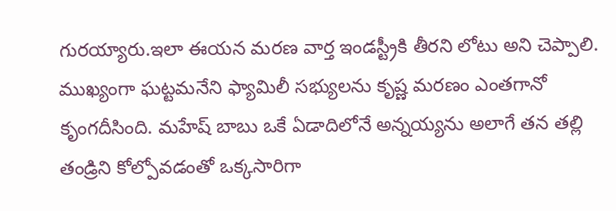గురయ్యారు.ఇలా ఈయన మరణ వార్త ఇండస్ట్రీకి తీరని లోటు అని చెప్పాలి.
ముఖ్యంగా ఘట్టమనేని ఫ్యామిలీ సభ్యులను కృష్ణ మరణం ఎంతగానో కృంగదీసింది. మహేష్ బాబు ఒకే ఏడాదిలోనే అన్నయ్యను అలాగే తన తల్లి తండ్రిని కోల్పోవడంతో ఒక్కసారిగా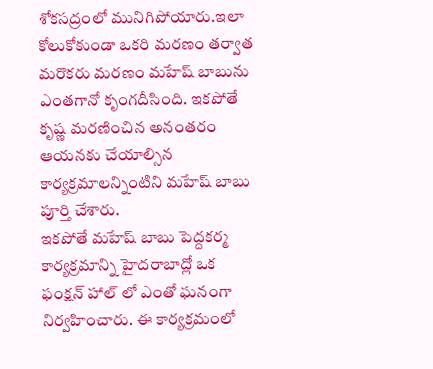శోకసద్రంలో మునిగిపోయారు.ఇలా కోలుకోకుండా ఒకరి మరణం తర్వాత మరొకరు మరణం మహేష్ బాబును ఎంతగానో కృంగదీసింది. ఇకపోతే కృష్ణ మరణించిన అనంతరం ఆయనకు చేయాల్సిన కార్యక్రమాలన్నింటిని మహేష్ బాబు పూర్తి చేశారు.
ఇకపోతే మహేష్ బాబు పెద్దకర్మ కార్యక్రమాన్ని హైదరాబాద్లో ఒక ఫంక్షన్ హాల్ లో ఎంతో ఘనంగా నిర్వహించారు. ఈ కార్యక్రమంలో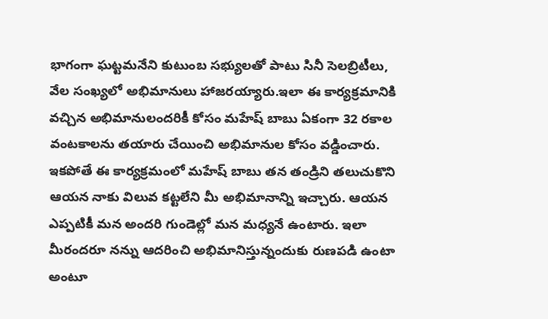భాగంగా ఘట్టమనేని కుటుంబ సభ్యులతో పాటు సినీ సెలబ్రిటీలు, వేల సంఖ్యలో అభిమానులు హాజరయ్యారు.ఇలా ఈ కార్యక్రమానికి వచ్చిన అభిమానులందరికీ కోసం మహేష్ బాబు ఏకంగా 32 రకాల వంటకాలను తయారు చేయించి అభిమానుల కోసం వడ్డించారు.
ఇకపోతే ఈ కార్యక్రమంలో మహేష్ బాబు తన తండ్రిని తలుచుకొని ఆయన నాకు విలువ కట్టలేని మీ అభిమానాన్ని ఇచ్చారు. ఆయన ఎప్పటికీ మన అందరి గుండెల్లో మన మధ్యనే ఉంటారు. ఇలా మీరందరూ నన్ను ఆదరించి అభిమానిస్తున్నందుకు రుణపడి ఉంటా అంటూ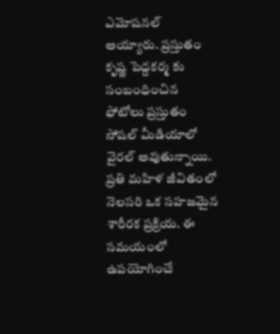ఎమోషనల్ అయ్యారు. ప్రస్తుతం కృష్ణ పెద్దకర్మ కు సంబంధించిన ఫోటోలు ప్రస్తుతం సోషల్ మీడియాలో వైరల్ అవుతున్నాయి.
ప్రతి మహిళ జీవితంలో నెలసరి ఒక సహజమైన శారీరక ప్రక్రియ. ఈ సమయంలో ఉపయోగించే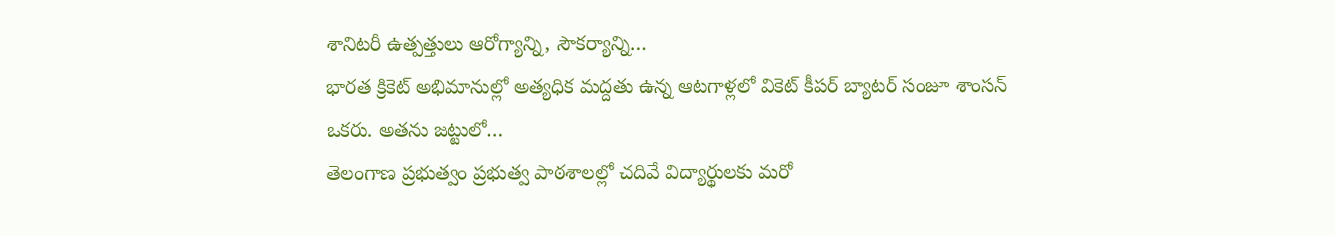శానిటరీ ఉత్పత్తులు ఆరోగ్యాన్ని, సౌకర్యాన్ని…
భారత క్రికెట్ అభిమానుల్లో అత్యధిక మద్దతు ఉన్న ఆటగాళ్లలో వికెట్ కీపర్ బ్యాటర్ సంజూ శాంసన్ ఒకరు. అతను జట్టులో…
తెలంగాణ ప్రభుత్వం ప్రభుత్వ పాఠశాలల్లో చదివే విద్యార్థులకు మరో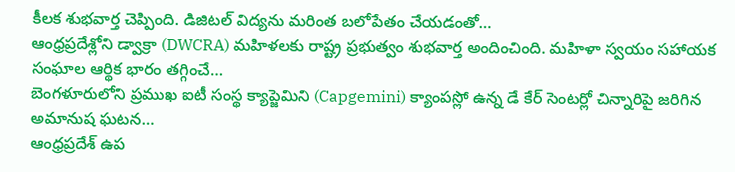కీలక శుభవార్త చెప్పింది. డిజిటల్ విద్యను మరింత బలోపేతం చేయడంతో…
ఆంధ్రప్రదేశ్లోని డ్వాక్రా (DWCRA) మహిళలకు రాష్ట్ర ప్రభుత్వం శుభవార్త అందించింది. మహిళా స్వయం సహాయక సంఘాల ఆర్థిక భారం తగ్గించే…
బెంగళూరులోని ప్రముఖ ఐటీ సంస్థ క్యాప్జెమిని (Capgemini) క్యాంపస్లో ఉన్న డే కేర్ సెంటర్లో చిన్నారిపై జరిగిన అమానుష ఘటన…
ఆంధ్రప్రదేశ్ ఉప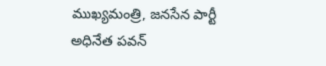ముఖ్యమంత్రి, జనసేన పార్టీ అధినేత పవన్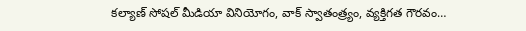కల్యాణ్ సోషల్ మీడియా వినియోగం, వాక్ స్వాతంత్ర్యం, వ్యక్తిగత గౌరవం…